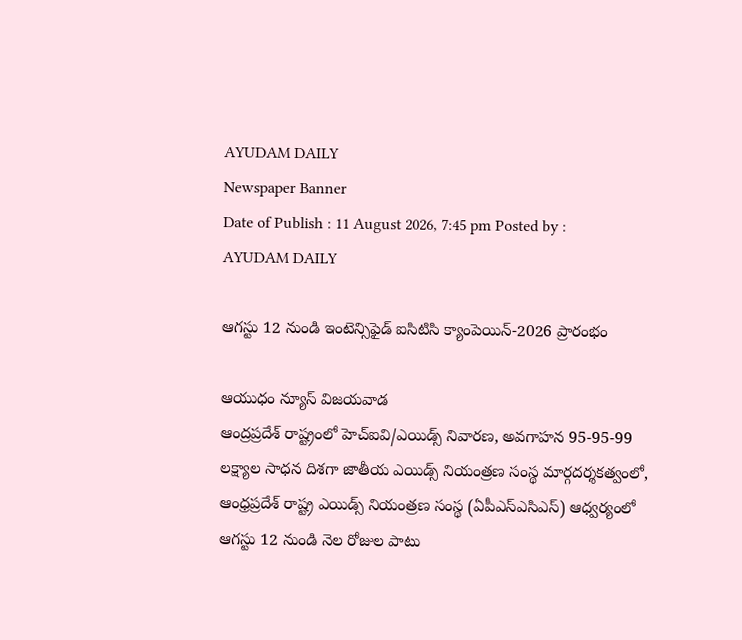AYUDAM DAILY
Newspaper Banner
Date of Publish : 11 August 2026, 7:45 pm Posted by : AYUDAM DAILY

ఆగస్టు 12 నుండి ఇంటెన్సిఫైడ్ ఐసిటిసి క్యాంపెయిన్-2026 ప్రారంభం

ఆయుధం న్యూస్ విజ‌య‌వాడ‌
ఆంద్ర‌ప్ర‌దేశ్ రాష్ట్రంలో హెచ్ఐవి/ఎయిడ్స్ నివారణ, అవగాహన 95-95-99 లక్ష్యాల సాధన దిశగా జాతీయ ఎయిడ్స్ నియంత్రణ సంస్థ మార్గదర్శకత్వంలో, ఆంధ్రప్రదేశ్ రాష్ట్ర ఎయిడ్స్ నియంత్రణ సంస్థ (ఏపీఎస్ఎసిఎస్) ఆధ్వర్యంలో ఆగస్టు 12 నుండి నెల రోజుల పాటు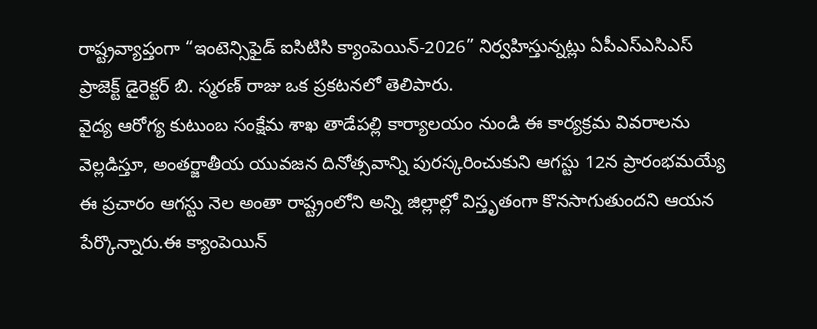రాష్ట్రవ్యాప్తంగా “ఇంటెన్సిఫైడ్ ఐసిటిసి క్యాంపెయిన్-2026” నిర్వహిస్తున్నట్లు ఏపీఎస్ఎసిఎస్ ప్రాజెక్ట్ డైరెక్టర్ బి. స్మరణ్ రాజు ఒక ప్రకటనలో తెలిపారు.
వైద్య ఆరోగ్య కుటుంబ సంక్షేమ శాఖ తాడేపల్లి కార్యాలయం నుండి ఈ కార్యక్రమ వివరాలను వెల్లడిస్తూ, అంతర్జాతీయ యువజన దినోత్సవాన్ని పురస్కరించుకుని ఆగస్టు 12న ప్రారంభమయ్యే ఈ ప్రచారం ఆగస్టు నెల అంతా రాష్ట్రంలోని అన్ని జిల్లాల్లో విస్తృతంగా కొనసాగుతుందని ఆయన పేర్కొన్నారు.ఈ క్యాంపెయిన్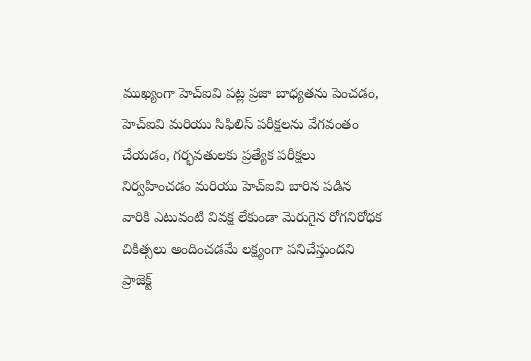ముఖ్యంగా హెచ్ఐవి పట్ల ప్రజా బాధ్యతను పెంచడం, హెచ్ఐవి మరియు సిఫిలిస్ పరీక్షలను వేగవంతం చేయడం, గర్భవతులకు ప్రత్యేక పరీక్షలు నిర్వహించడం మరియు హెచ్ఐవి బారిన పడిన వారికి ఎటువంటి వివక్ష లేకుండా మెరుగైన రోగనిరోధక చికిత్సలు అందించడమే లక్ష్యంగా పనిచేస్తుందని ప్రాజెక్ట్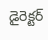డైరెక్టర్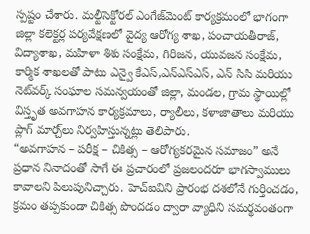స్పష్టం చేశారు. మల్టీసెక్టోరల్ ఎంగేజ్‌మెంట్ కార్యక్రమంలో భాగంగా జిల్లా కలెక్టర్ల పర్యవేక్షణలో వైద్య ఆరోగ్య శాఖ, పంచాయతీరాజ్, విద్యాశాఖ, మహిళా శిశు సంక్షేమ, గిరిజన, యువజన సంక్షేమ, కార్మిక శాఖలతో పాటు ఎన్వై కేఎస్,ఎన్ఎస్ఎస్, ఎన్ సిసి మరియు నెట్‌వర్క్ సంఘాల సమన్వయంతో జిల్లా, మండల, గ్రామ స్థాయిల్లో విస్తృత అవగాహన కార్యక్రమాలు, ర్యాలీలు, కళాజాతాలు మరియు ప్లాగ్ మార్చ్‌లు నిర్వహిస్తున్నట్లు తెలిపారు.
“అవగాహన – పరీక్ష – చికిత్స – ఆరోగ్యకరమైన సమాజం” అనే ప్రధాన నినాదంతో సాగే ఈ ప్రచారంలో ప్రజలందరూ భాగస్వాములు కావాలని పిలుపునిచ్చారు. హెచ్ఐవిని ప్రారంభ దశలోనే గుర్తించడం, క్రమం తప్పకుండా చికిత్స పొందడం ద్వారా వ్యాధిని సమర్థవంతంగా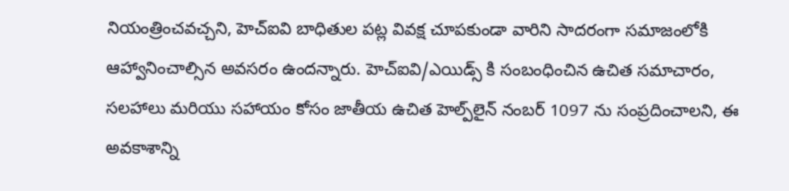నియంత్రించవచ్చని, హెచ్ఐవి బాధితుల పట్ల వివక్ష చూపకుండా వారిని సాదరంగా సమాజంలోకి ఆహ్వానించాల్సిన అవసరం ఉందన్నారు. హెచ్ఐవి/ఎయిడ్స్ కి సంబంధించిన ఉచిత సమాచారం, సలహాలు మరియు సహాయం కోసం జాతీయ ఉచిత హెల్ప్‌లైన్ నంబర్ 1097 ను సంప్రదించాలని, ఈ అవకాశాన్ని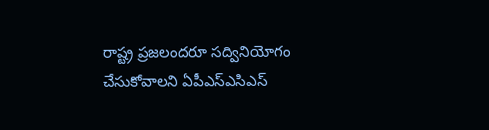రాష్ట్ర ప్రజలందరూ సద్వినియోగం చేసుకోవాలని ఏపీఎస్ఎసిఎస్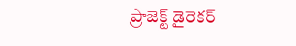ప్రాజెక్ట్ డైరెకర్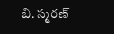బి. స్మరణ్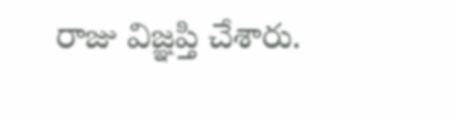రాజు విజ్ఞప్తి చేశారు.